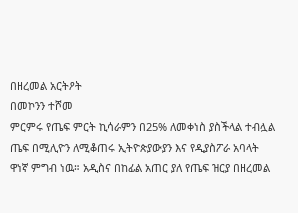በዘረመል አርትዖት
በመኮንን ተሾመ
ምርምሩ የጤፍ ምርት ኪሳራምን በ25% ለመቀነስ ያስችላል ተብሏል
ጤፍ በሚሊዮን ለሚቆጠሩ ኢትዮጵያውያን እና የዲያስፖራ አባላት ዋነኛ ምግብ ነዉ። አዲስና በከፊል አጠር ያለ የጤፍ ዝርያ በዘረመል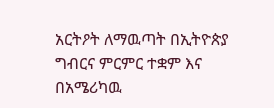አርትዖት ለማዉጣት በኢትዮጵያ ግብርና ምርምር ተቋም እና በአሜሪካዉ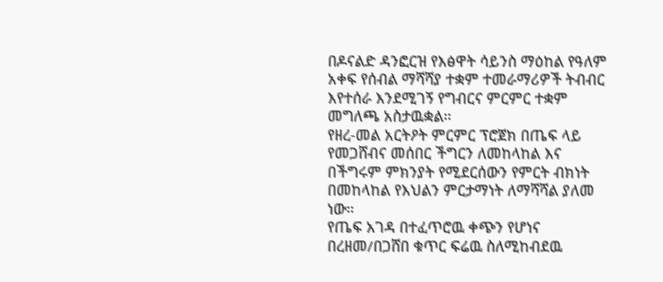በዶናልድ ዳንፎርዝ የእፅዋት ሳይንስ ማዕከል የዓለም አቀፍ የሰብል ማሻሻያ ተቋም ተመራማሪዎች ትብብር እየተሰራ እንደሚገኝ የግብርና ምርምር ተቋም መግለጫ አስታዉቋል።
የዘረ-መል አርትዖት ምርምር ፕሮጀክ በጤፍ ላይ የመጋሸብና መሰበር ችግርን ለመከላከል እና በችግሩም ምክንያት የሚደርሰውን የምርት ብክነት በመከላከል የእህልን ምርታማነት ለማሻሻል ያለመ ነው።
የጤፍ አገዳ በተፈጥሮዉ ቀጭን የሆነና በረዘመ/በጋሸበ ቁጥር ፍሬዉ ስለሚከብደዉ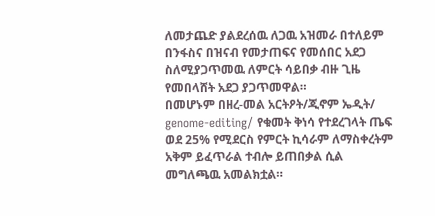ለመታጨድ ያልደረሰዉ ለጋዉ አዝመራ በተለይም በንፋስና በዝናብ የመታጠፍና የመሰበር አደጋ ስለሚያጋጥመዉ ለምርት ሳይበቃ ብዙ ጊዜ የመበላሸት አደጋ ያጋጥመዋል።
በመሆኑም በዘረ-መል አርትዖት/ጂኖም ኤዲት/ genome-editing/ የቁመት ቅነሳ የተደረገላት ጤፍ ወደ 25% የሚደርስ የምርት ኪሳራም ለማስቀረትም አቅም ይፈጥራል ተብሎ ይጠበቃል ሲል መግለጫዉ አመልክቷል።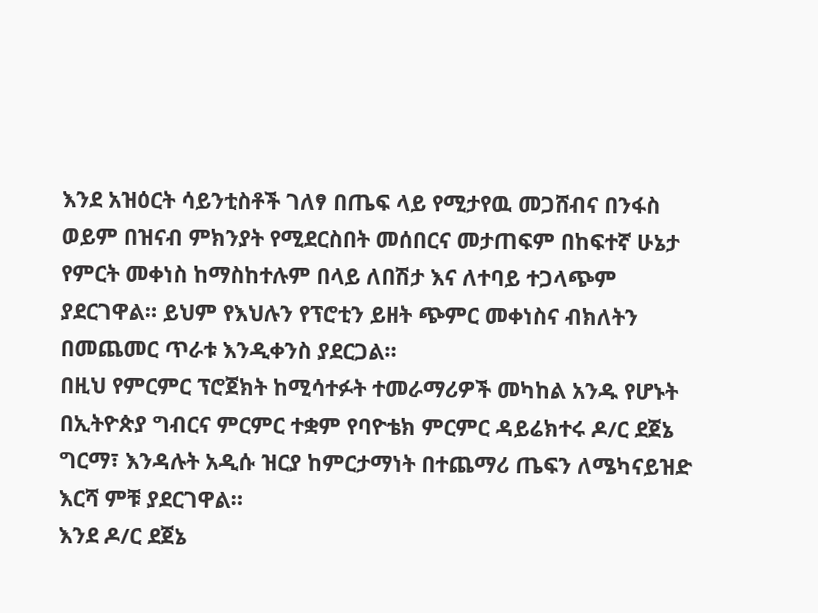እንደ አዝዕርት ሳይንቲስቶች ገለፃ በጤፍ ላይ የሚታየዉ መጋሸብና በንፋስ ወይም በዝናብ ምክንያት የሚደርስበት መሰበርና መታጠፍም በከፍተኛ ሁኔታ የምርት መቀነስ ከማስከተሉም በላይ ለበሽታ እና ለተባይ ተጋላጭም ያደርገዋል። ይህም የእህሉን የፕሮቲን ይዘት ጭምር መቀነስና ብክለትን በመጨመር ጥራቱ እንዲቀንስ ያደርጋል።
በዚህ የምርምር ፕሮጀክት ከሚሳተፉት ተመራማሪዎች መካከል አንዱ የሆኑት በኢትዮጵያ ግብርና ምርምር ተቋም የባዮቴክ ምርምር ዳይሬክተሩ ዶ/ር ደጀኔ ግርማ፣ እንዳሉት አዲሱ ዝርያ ከምርታማነት በተጨማሪ ጤፍን ለሜካናይዝድ እርሻ ምቹ ያደርገዋል።
እንደ ዶ/ር ደጀኔ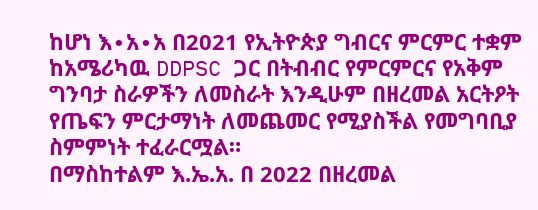ከሆነ እ∙አ∙አ በ2021 የኢትዮጵያ ግብርና ምርምር ተቋም ከአሜሪካዉ DDPSC ጋር በትብብር የምርምርና የአቅም ግንባታ ስራዎችን ለመስራት እንዲሁም በዘረመል አርትዖት የጤፍን ምርታማነት ለመጨመር የሚያስችል የመግባቢያ ስምምነት ተፈራርሟል።
በማስከተልም እ.ኤ.አ. በ 2022 በዘረመል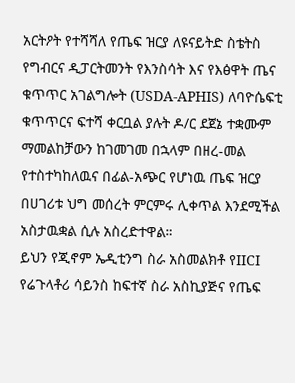አርትዖት የተሻሻለ የጤፍ ዝርያ ለዩናይትድ ስቴትስ የግብርና ዲፓርትመንት የእንስሳት እና የእፅዋት ጤና ቁጥጥር አገልግሎት (USDA-APHIS) ለባዮሴፍቲ ቁጥጥርና ፍተሻ ቀርቧል ያሉት ዶ/ር ደጀኔ ተቋሙም ማመልከቻውን ከገመገመ በኋላም በዘረ-መል የተስተካከለዉና በፊል-አጭር የሆነዉ ጤፍ ዝርያ በሀገሪቱ ህግ መሰረት ምርምሩ ሊቀጥል እንደሚችል አስታዉቋል ሲሉ አስረድተዋል።
ይህን የጂኖም ኤዲቲንግ ስራ አስመልክቶ የIICI የሬጉላቶሪ ሳይንስ ከፍተኛ ስራ አስኪያጅና የጤፍ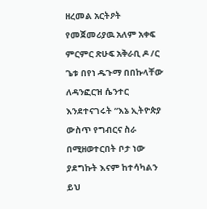ዘረመል አርትዖት የመጀመሪያዉ አለም አቀፍ ምርምር ጽሁፍ አቅራቢ ዶ /ር ጌቱ በየነ ዱጉማ በበኩላቸው ለዳንፎርዝ ሴንተር እንደተናገሩት “እኔ ኢትዮጵያ ውስጥ የግብርና ስራ በሚዘወተርበት ቦታ ነው ያደግኩት እናም ከተሳካልን ይህ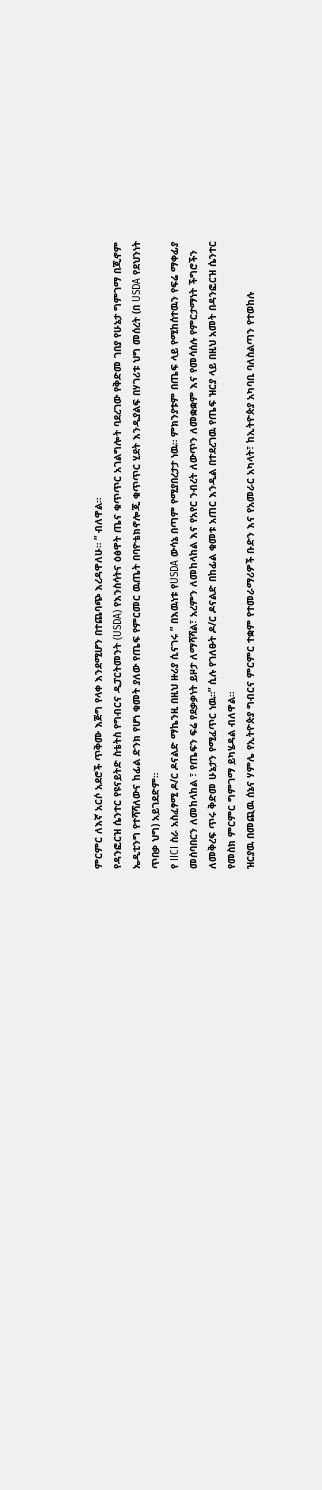ምርምር ለእኛ አርሶ አደሮች ጥቅሙ እጅግ የላቀ እንደሚሆን በተጨባጭ እረዳዋለሁ። ” ብለዋል።
የዳንፎርዝ ሴንተር የዩናይትድ ስቴትስ የግብርና ዲፓርትመንት (USDA) የእንስሳትና ዕፅዋት ጤና ቁጥጥር አገልግሎት ባደረገው የቅድመ ገበያ የሁኔታ ግምገማ በጂኖም ኤዲቲንግ የተሻሻለውና ከፊል ድንክ የሆነ ቁመት ያለው የጤፍ የምርመር ዉጤት በባዮቴክኖሎጂ ቁጥጥር ሂደት እንዲያልፍ በሃገሪቱ ህግ መሰረት (በ USDA የደህንነት ጥበቃ ህግ) አይገደድም።
የ IICI ስራ አስፈፃሚ ዶ/ር ዶናልድ ማኬንዚ በዚህ ዙሪያ ሲናገሩ ” በእዉነቱ የUSDA ውሳኔ በጣም የሚያበረታታ ነዉ። ምክንያቱም በጤፍ ላይ የሚከሰተዉን የፍሬ ማቀፊያ መሰባበርን ለመከላከል ፣ የጤፍን ፍሬ የደቃቃነት ይዞታ ለማሻሻል፣ አረምን ለመከላከል እና የአየር ንብረት ለውጥን ለመቋቋም እና የመሳሰሉ የምርታማነት ችግሮችን ለመቅረፍ ጥሩ ቅድመ ሁኔታን የሚፈጥር ነዉ።” ሲሉ የገለፁት ዶ/ር ዶናልድ በከፊል ቁመቱ አጠር እንዲል በተደረገዉ የጤፍ ዝርያ ላይ በዚህ አመት በዳንፎርዝ ሴንተር የመስክ ምርምር ግምገማ ይካሄዳል ብለዋል።
ዝርያዉ በመጪዉ ሰኔና ሃምሌ የኢትዮጵያ ግብርና ምርምር ተቋም የተመራማሪዎች ቡድን እና የአመራር አካላት፣ ከኢትዮጵያ አካባቢ ባለስልጣን የተወከሉ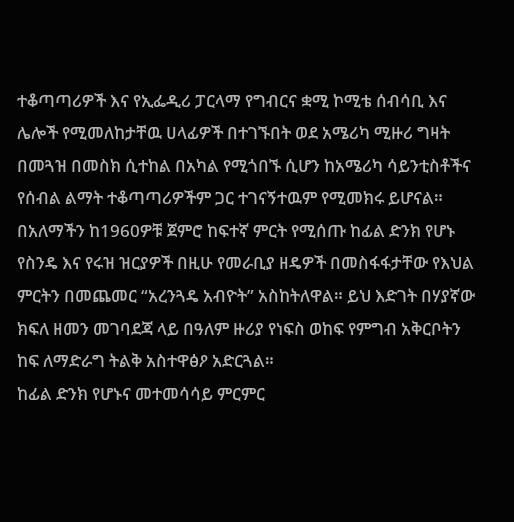ተቆጣጣሪዎች እና የኢፌዲሪ ፓርላማ የግብርና ቋሚ ኮሚቴ ሰብሳቢ እና ሌሎች የሚመለከታቸዉ ሀላፊዎች በተገኙበት ወደ አሜሪካ ሚዙሪ ግዛት በመጓዝ በመስክ ሲተከል በአካል የሚጎበኙ ሲሆን ከአሜሪካ ሳይንቲስቶችና የሰብል ልማት ተቆጣጣሪዎችም ጋር ተገናኝተዉም የሚመክሩ ይሆናል።
በአለማችን ከ1960ዎቹ ጀምሮ ከፍተኛ ምርት የሚሰጡ ከፊል ድንክ የሆኑ የስንዴ እና የሩዝ ዝርያዎች በዚሁ የመራቢያ ዘዴዎች በመስፋፋታቸው የእህል ምርትን በመጨመር “አረንጓዴ አብዮት” አስከትለዋል። ይህ እድገት በሃያኛው ክፍለ ዘመን መገባደጃ ላይ በዓለም ዙሪያ የነፍስ ወከፍ የምግብ አቅርቦትን ከፍ ለማድራግ ትልቅ አስተዋፅዖ አድርጓል።
ከፊል ድንክ የሆኑና መተመሳሳይ ምርምር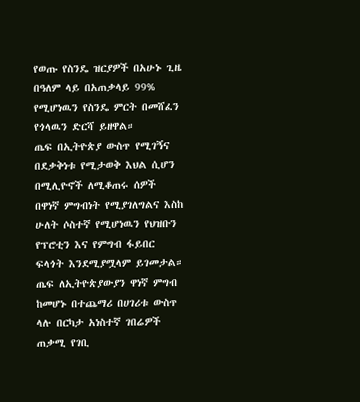የወጡ የስንዴ ዝርያዎች በአሁኑ ጊዜ በዓለም ላይ በአጠቃላይ 99% የሚሆነዉን የስንዴ ምርት በመሸፈን የጎላዉን ድርሻ ይዘዋል።
ጤፍ በኢትዮጵያ ውስጥ የሚገኝና በደቃቅነቱ የሚታወቅ እህል ሲሆን በሚሊዮኖች ለሚቆጠሩ ሰዎች በዋነኛ ምግብነት የሚያገለግልና እስከ ሁለት ሶስተኛ የሚሆነዉን የህዝቡን የፕሮቲን እና የምግብ ፋይበር ፍላጎት እንደሚያሟላም ይገመታል። ጤፍ ለኢትዮጵያውያን ዋነኛ ምግብ ከመሆኑ በተጨማሪ በሀገሪቱ ውስጥ ላሉ በርካታ አነስተኛ ገበሬዎች ጠቃሚ የገቢ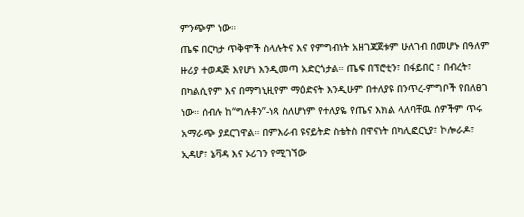ምንጭም ነው።
ጤፍ በርካታ ጥቅሞች ስላሉትና እና የምግብነት አዘገጃጀቱም ሁለገብ በመሆኑ በዓለም ዙሪያ ተወዳጅ እየሆነ እንዲመጣ አድርጎታል። ጤፍ በፕሮቲን፣ በፋይበር ፣ በብረት፣ በካልሲየም እና በማግኒዚየም ማዕድናት እንዲሁም በተለያዩ በንጥረ-ምግቦች የበለፀገ ነው። ሰብሉ ከ“ግሉቶን”-ነጻ ስለሆነም የተለያዬ የጤና እክል ላለባቸዉ ሰዎችም ጥሩ አማራጭ ያደርገዋል። በምእራብ ዩናይትድ ስቴትስ በዋናነት በካሊፎርኒያ፣ ኮሎራዶ፣ ኢዳሆ፣ ኔቫዳ እና ኦሪገን የሚገኘው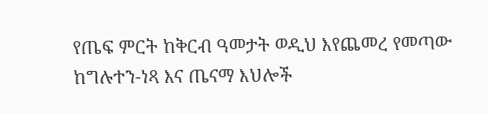የጤፍ ምርት ከቅርብ ዓመታት ወዲህ እየጨመረ የመጣው ከግሉተን-ነጻ እና ጤናማ እህሎች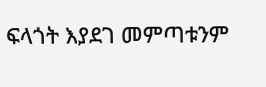ፍላጎት እያደገ መምጣቱንም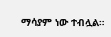ማሳያም ነው ተብሏል።